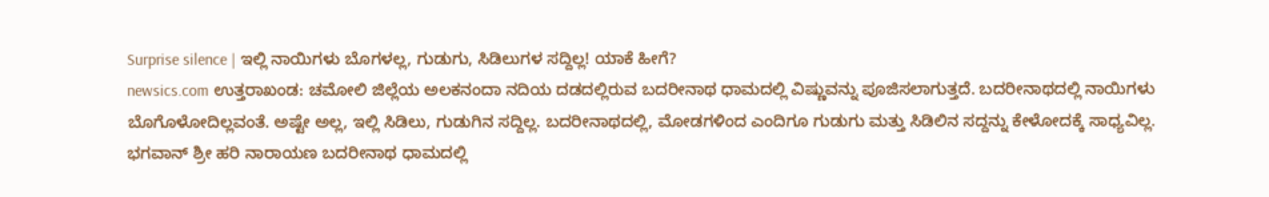Surprise silence | ಇಲ್ಲಿ ನಾಯಿಗಳು ಬೊಗಳಲ್ಲ, ಗುಡುಗು, ಸಿಡಿಲುಗಳ ಸದ್ದಿಲ್ಲ! ಯಾಕೆ ಹೀಗೆ?
newsics.com ಉತ್ತರಾಖಂಡ: ಚಮೋಲಿ ಜಿಲ್ಲೆಯ ಅಲಕನಂದಾ ನದಿಯ ದಡದಲ್ಲಿರುವ ಬದರೀನಾಥ ಧಾಮದಲ್ಲಿ ವಿಷ್ಣುವನ್ನು ಪೂಜಿಸಲಾಗುತ್ತದೆ. ಬದರೀನಾಥದಲ್ಲಿ ನಾಯಿಗಳು ಬೊಗೊಳೋದಿಲ್ಲವಂತೆ. ಅಷ್ಟೇ ಅಲ್ಲ, ಇಲ್ಲಿ ಸಿಡಿಲು, ಗುಡುಗಿನ ಸದ್ದಿಲ್ಲ. ಬದರೀನಾಥದಲ್ಲಿ, ಮೋಡಗಳಿಂದ ಎಂದಿಗೂ ಗುಡುಗು ಮತ್ತು ಸಿಡಿಲಿನ ಸದ್ದನ್ನು ಕೇಳೋದಕ್ಕೆ ಸಾಧ್ಯವಿಲ್ಲ. ಭಗವಾನ್ ಶ್ರೀ ಹರಿ ನಾರಾಯಣ ಬದರೀನಾಥ ಧಾಮದಲ್ಲಿ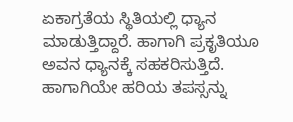ಏಕಾಗ್ರತೆಯ ಸ್ಥಿತಿಯಲ್ಲಿ ಧ್ಯಾನ ಮಾಡುತ್ತಿದ್ದಾರೆ. ಹಾಗಾಗಿ ಪ್ರಕೃತಿಯೂ ಅವನ ಧ್ಯಾನಕ್ಕೆ ಸಹಕರಿಸುತ್ತಿದೆ. ಹಾಗಾಗಿಯೇ ಹರಿಯ ತಪಸ್ಸನ್ನು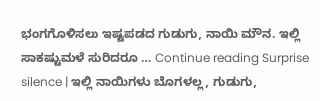ಭಂಗಗೊಳಿಸಲು ಇಷ್ಟಪಡದ ಗುಡುಗು, ನಾಯಿ ಮೌನ. ಇಲ್ಲಿ ಸಾಕಷ್ಟುಮಳೆ ಸುರಿದರೂ … Continue reading Surprise silence | ಇಲ್ಲಿ ನಾಯಿಗಳು ಬೊಗಳಲ್ಲ, ಗುಡುಗು,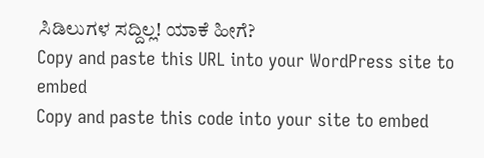ಸಿಡಿಲುಗಳ ಸದ್ದಿಲ್ಲ! ಯಾಕೆ ಹೀಗೆ?
Copy and paste this URL into your WordPress site to embed
Copy and paste this code into your site to embed